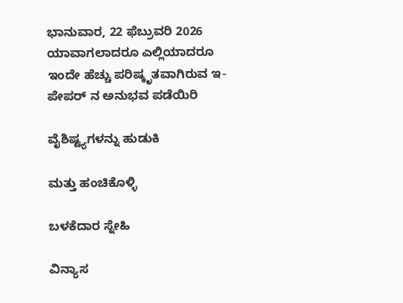ಭಾನುವಾರ, 22 ಫೆಬ್ರುವರಿ 2026
ಯಾವಾಗಲಾದರೂ ಎಲ್ಲಿಯಾದರೂ
ಇಂದೇ ಹೆಚ್ಚು ಪರಿಷ್ಕೃತವಾಗಿರುವ ಇ-ಪೇಪರ್ ನ ಅನುಭವ ಪಡೆಯಿರಿ

ವೈಶಿಷ್ಟ್ಯಗಳನ್ನು ಹುಡುಕಿ

ಮತ್ತು ಹಂಚಿಕೊಳ್ಳಿ

ಬಳಕೆದಾರ ಸ್ನೇಹಿ

ವಿನ್ಯಾಸ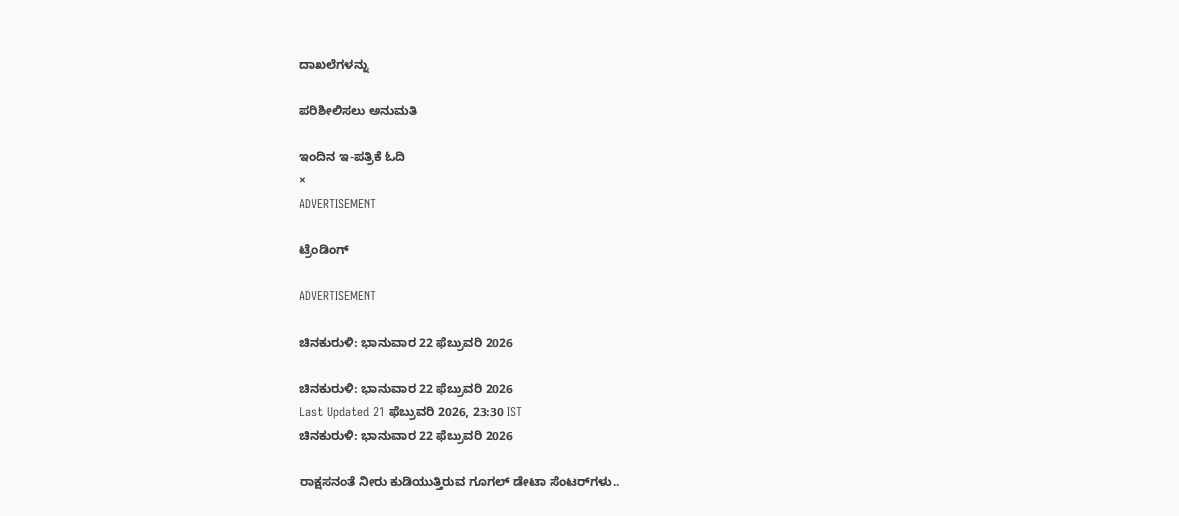ದಾಖಲೆಗಳನ್ನು

ಪರಿಶೀಲಿಸಲು ಅನುಮತಿ

ಇಂದಿನ ಇ-ಪತ್ರಿಕೆ ಓದಿ
×
ADVERTISEMENT

ಟ್ರೆಂಡಿಂಗ್

ADVERTISEMENT

ಚಿನಕುರುಳಿ: ಭಾನುವಾರ 22 ಫೆಬ್ರುವರಿ 2026

ಚಿನಕುರುಳಿ: ಭಾನುವಾರ 22 ಫೆಬ್ರುವರಿ 2026
Last Updated 21 ಫೆಬ್ರುವರಿ 2026, 23:30 IST
ಚಿನಕುರುಳಿ: ಭಾನುವಾರ 22 ಫೆಬ್ರುವರಿ 2026

ರಾಕ್ಷಸನಂತೆ ನೀರು ಕುಡಿಯುತ್ತಿರುವ ಗೂಗಲ್ ಡೇಟಾ ಸೆಂಟರ್‌ಗಳು..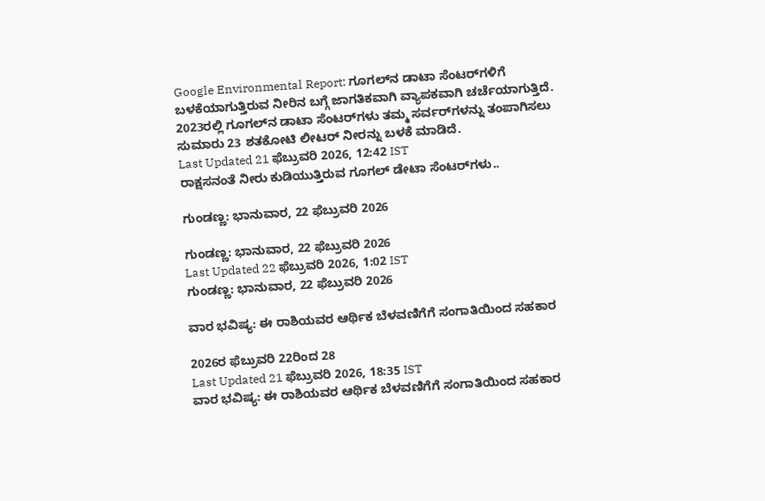Google Environmental Report: ಗೂಗಲ್‌ನ ಡಾಟಾ ಸೆಂಟರ್‌ಗಳಿಗೆ ಬಳಕೆಯಾಗುತ್ತಿರುವ ನೀರಿನ ಬಗ್ಗೆ ಜಾಗತಿಕವಾಗಿ ವ್ಯಾಪಕವಾಗಿ ಚರ್ಚೆಯಾಗುತ್ತಿದೆ. 2023ರಲ್ಲಿ ಗೂಗಲ್‌ನ ಡಾಟಾ ಸೆಂಟರ್‌ಗಳು ತಮ್ಮ ಸರ್ವರ್‌ಗಳನ್ನು ತಂಪಾಗಿಸಲು ಸುಮಾರು 23 ಶತಕೋಟಿ ಲೀಟರ್‌ ನೀರನ್ನು ಬಳಕೆ ಮಾಡಿದೆ.
Last Updated 21 ಫೆಬ್ರುವರಿ 2026, 12:42 IST
ರಾಕ್ಷಸನಂತೆ ನೀರು ಕುಡಿಯುತ್ತಿರುವ ಗೂಗಲ್ ಡೇಟಾ ಸೆಂಟರ್‌ಗಳು..

ಗುಂಡಣ್ಣ: ಭಾನುವಾರ, 22 ಫೆಬ್ರುವರಿ 2026

ಗುಂಡಣ್ಣ: ಭಾನುವಾರ, 22 ಫೆಬ್ರುವರಿ 2026
Last Updated 22 ಫೆಬ್ರುವರಿ 2026, 1:02 IST
ಗುಂಡಣ್ಣ: ಭಾನುವಾರ, 22 ಫೆಬ್ರುವರಿ 2026

ವಾರ ಭವಿಷ್ಯ: ಈ ರಾಶಿಯವರ ಆರ್ಥಿಕ ಬೆಳವಣಿಗೆಗೆ ಸಂಗಾತಿಯಿಂದ ಸಹಕಾರ

2026ರ ಫೆಬ್ರುವರಿ 22ರಿಂದ 28
Last Updated 21 ಫೆಬ್ರುವರಿ 2026, 18:35 IST
ವಾರ ಭವಿಷ್ಯ: ಈ ರಾಶಿಯವರ ಆರ್ಥಿಕ ಬೆಳವಣಿಗೆಗೆ ಸಂಗಾತಿಯಿಂದ ಸಹಕಾರ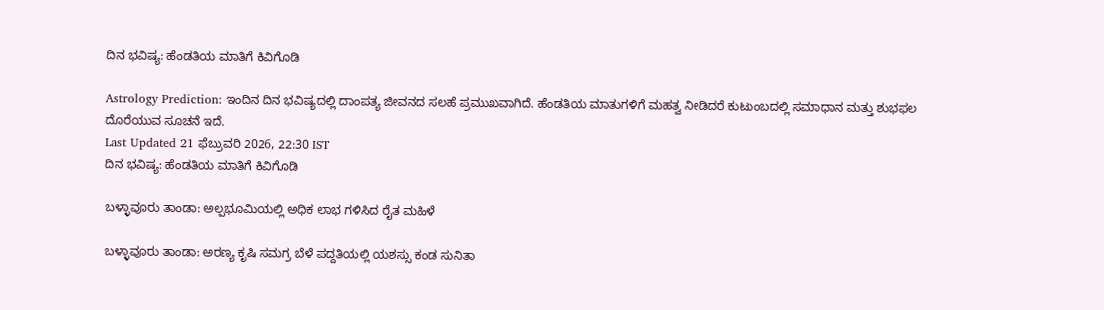ದಿನ ಭವಿಷ್ಯ: ಹೆಂಡತಿಯ ಮಾತಿಗೆ ಕಿವಿಗೊಡಿ

Astrology Prediction: ಇಂದಿನ ದಿನ ಭವಿಷ್ಯದಲ್ಲಿ ದಾಂಪತ್ಯ ಜೀವನದ ಸಲಹೆ ಪ್ರಮುಖವಾಗಿದೆ. ಹೆಂಡತಿಯ ಮಾತುಗಳಿಗೆ ಮಹತ್ವ ನೀಡಿದರೆ ಕುಟುಂಬದಲ್ಲಿ ಸಮಾಧಾನ ಮತ್ತು ಶುಭಫಲ ದೊರೆಯುವ ಸೂಚನೆ ಇದೆ.
Last Updated 21 ಫೆಬ್ರುವರಿ 2026, 22:30 IST
ದಿನ ಭವಿಷ್ಯ: ಹೆಂಡತಿಯ ಮಾತಿಗೆ ಕಿವಿಗೊಡಿ

ಬಳ್ಳಾವೂರು‌ ತಾಂಡಾ: ಅಲ್ಪಭೂಮಿಯಲ್ಲಿ ಅಧಿಕ ಲಾಭ ಗಳಿಸಿದ ರೈತ ಮಹಿಳೆ

ಬಳ್ಳಾವೂರು‌ ತಾಂಡಾ: ಅರಣ್ಯ ಕೃಷಿ ಸಮಗ್ರ ಬೆಳೆ ಪದ್ದತಿಯಲ್ಲಿ ಯಶಸ್ಸು ಕಂಡ ಸುನಿತಾ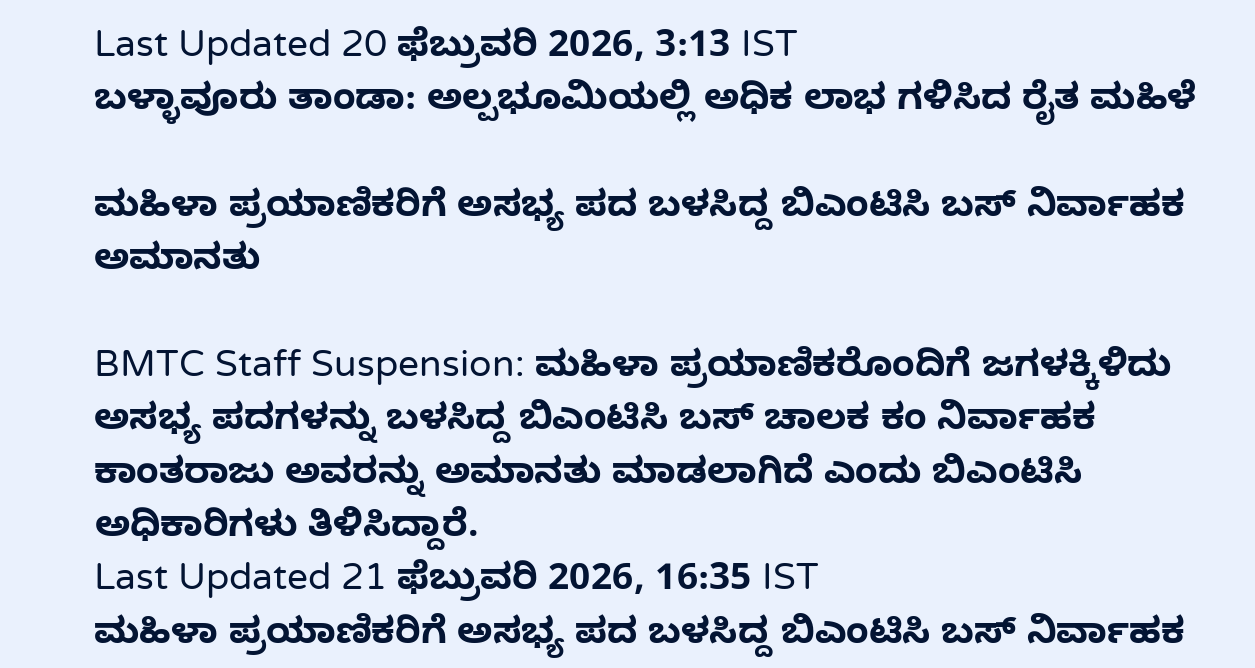Last Updated 20 ಫೆಬ್ರುವರಿ 2026, 3:13 IST
ಬಳ್ಳಾವೂರು‌ ತಾಂಡಾ: ಅಲ್ಪಭೂಮಿಯಲ್ಲಿ ಅಧಿಕ ಲಾಭ ಗಳಿಸಿದ ರೈತ ಮಹಿಳೆ

ಮಹಿಳಾ ಪ್ರಯಾಣಿಕರಿಗೆ ಅಸಭ್ಯ ಪದ ಬಳಸಿದ್ದ ಬಿಎಂಟಿಸಿ ಬಸ್‌ ನಿರ್ವಾಹಕ ಅಮಾನತು

BMTC Staff Suspension: ಮಹಿಳಾ ಪ್ರಯಾಣಿಕರೊಂದಿಗೆ ಜಗಳಕ್ಕಿಳಿದು ಅಸಭ್ಯ ಪದಗಳನ್ನು ಬಳಸಿದ್ದ ಬಿಎಂಟಿಸಿ ಬಸ್‌ ಚಾಲಕ ಕಂ ನಿರ್ವಾಹಕ ಕಾಂತರಾಜು ಅವರನ್ನು ಅಮಾನತು ಮಾಡಲಾಗಿದೆ ಎಂದು ಬಿಎಂಟಿಸಿ ಅಧಿಕಾರಿಗಳು ತಿಳಿಸಿದ್ದಾರೆ.
Last Updated 21 ಫೆಬ್ರುವರಿ 2026, 16:35 IST
ಮಹಿಳಾ ಪ್ರಯಾಣಿಕರಿಗೆ ಅಸಭ್ಯ ಪದ ಬಳಸಿದ್ದ ಬಿಎಂಟಿಸಿ ಬಸ್‌ ನಿರ್ವಾಹಕ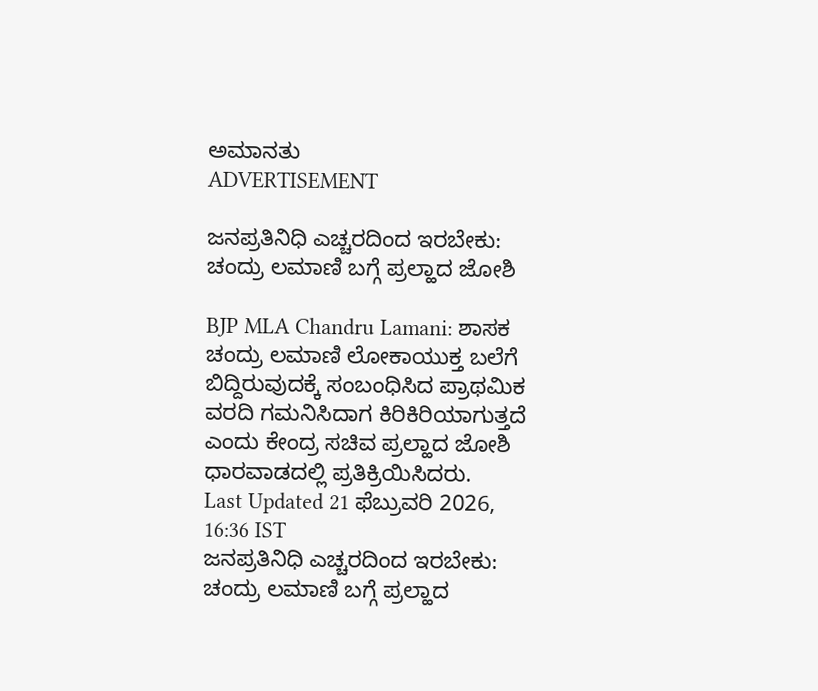ಅಮಾನತು
ADVERTISEMENT

ಜನಪ್ರತಿನಿಧಿ ಎಚ್ಚರದಿಂದ ಇರಬೇಕು: ಚಂದ್ರು ಲಮಾಣಿ ಬಗ್ಗೆ ಪ್ರಲ್ಹಾದ ಜೋಶಿ

BJP MLA Chandru Lamani: ಶಾಸಕ ಚಂದ್ರು ಲಮಾಣಿ ಲೋಕಾಯುಕ್ತ ಬಲೆಗೆ ಬಿದ್ದಿರುವುದಕ್ಕೆ ಸಂಬಂಧಿಸಿದ ಪ್ರಾಥಮಿಕ ವರದಿ ಗಮನಿಸಿದಾಗ ಕಿರಿಕಿರಿಯಾಗುತ್ತದೆ ಎಂದು ಕೇಂದ್ರ ಸಚಿವ ಪ್ರಲ್ಹಾದ ಜೋಶಿ ಧಾರವಾಡದಲ್ಲಿ ಪ್ರತಿಕ್ರಿಯಿಸಿದರು.
Last Updated 21 ಫೆಬ್ರುವರಿ 2026, 16:36 IST
ಜನಪ್ರತಿನಿಧಿ ಎಚ್ಚರದಿಂದ ಇರಬೇಕು: ಚಂದ್ರು ಲಮಾಣಿ ಬಗ್ಗೆ ಪ್ರಲ್ಹಾದ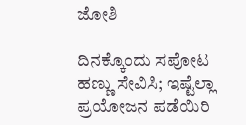ಜೋಶಿ

ದಿನಕ್ಕೊಂದು ಸಪೋಟ ಹಣ್ಣು ಸೇವಿಸಿ; ಇಷ್ಟೆಲ್ಲಾ ಪ್ರಯೋಜನ ಪಡೆಯಿರಿ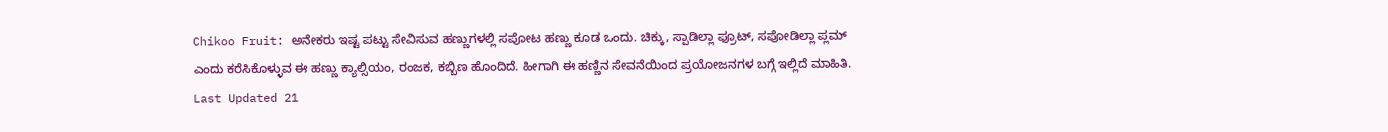Chikoo Fruit: ಅನೇಕರು ಇಷ್ಟ ಪಟ್ಟು ಸೇವಿಸುವ ಹಣ್ಣುಗಳಲ್ಲಿ ಸಪೋಟ ಹಣ್ಣು ಕೂಡ ಒಂದು. ಚಿಕ್ಕು, ಸ್ಪಾಡಿಲ್ಲಾ ಫ್ರೂಟ್, ಸಪೋಡಿಲ್ಲಾ ಪ್ಲಮ್ ಎಂದು ಕರೆಸಿಕೊಳ್ಳುವ ಈ ಹಣ್ಣು ಕ್ಯಾಲ್ಸಿಯಂ, ರಂಜಕ, ಕಬ್ಬಿಣ ಹೊಂದಿದೆ. ಹೀಗಾಗಿ ಈ ಹಣ್ಣಿನ ಸೇವನೆಯಿಂದ ಪ್ರಯೋಜನಗಳ ಬಗ್ಗೆ ಇಲ್ಲಿದೆ ಮಾಹಿತಿ.
Last Updated 21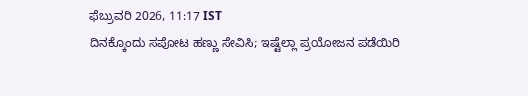ಫೆಬ್ರುವರಿ 2026, 11:17 IST
ದಿನಕ್ಕೊಂದು ಸಪೋಟ ಹಣ್ಣು ಸೇವಿಸಿ; ಇಷ್ಟೆಲ್ಲಾ ಪ್ರಯೋಜನ ಪಡೆಯಿರಿ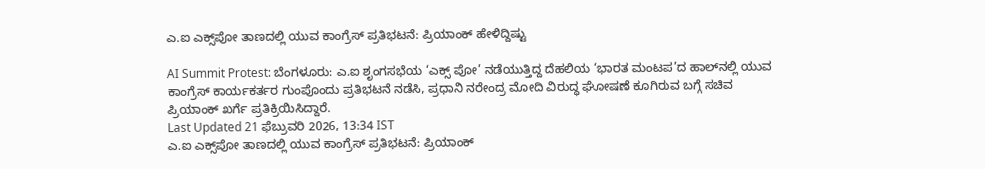ಎ.ಐ ಎಕ್ಸ್‌ಪೋ ತಾಣದಲ್ಲಿ ಯುವ ಕಾಂಗ್ರೆಸ್ ಪ್ರತಿಭಟನೆ: ಪ್ರಿಯಾಂಕ್ ಹೇಳಿದ್ದಿಷ್ಟು

AI Summit Protest: ಬೆಂಗಳೂರು: ಎ.ಐ ಶೃಂಗಸಭೆಯ ‘ಎಕ್ಸ್‌ ಪೋ’ ನಡೆಯುತ್ತಿದ್ದ ದೆಹಲಿಯ ‘ಭಾರತ ಮಂಟಪ’ದ ಹಾಲ್‌ನಲ್ಲಿ ಯುವ ಕಾಂಗ್ರೆಸ್‌ ಕಾರ್ಯಕರ್ತರ ಗುಂಪೊಂದು ಪ್ರತಿಭಟನೆ ನಡೆಸಿ, ಪ್ರಧಾನಿ ನರೇಂದ್ರ ಮೋದಿ ವಿರುದ್ಧ ಘೋಷಣೆ ಕೂಗಿರುವ ಬಗ್ಗೆ ಸಚಿವ ಪ್ರಿಯಾಂಕ್ ಖರ್ಗೆ ಪ್ರತಿಕ್ರಿಯಿಸಿದ್ದಾರೆ.
Last Updated 21 ಫೆಬ್ರುವರಿ 2026, 13:34 IST
ಎ.ಐ ಎಕ್ಸ್‌ಪೋ ತಾಣದಲ್ಲಿ ಯುವ ಕಾಂಗ್ರೆಸ್ ಪ್ರತಿಭಟನೆ: ಪ್ರಿಯಾಂಕ್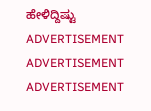ಹೇಳಿದ್ದಿಷ್ಟು
ADVERTISEMENT
ADVERTISEMENT
ADVERTISEMENT